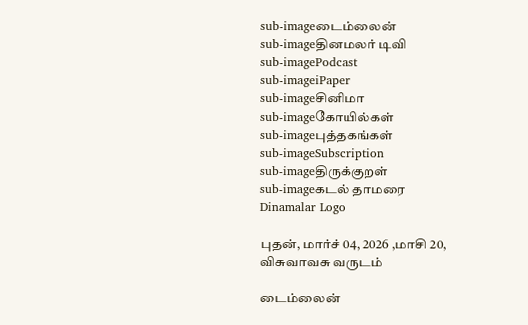sub-imageடைம்லைன்
sub-imageதினமலர் டிவி
sub-imagePodcast
sub-imageiPaper
sub-imageசினிமா
sub-imageகோயில்கள்
sub-imageபுத்தகங்கள்
sub-imageSubscription
sub-imageதிருக்குறள்
sub-imageகடல் தாமரை
Dinamalar Logo

புதன், மார்ச் 04, 2026 ,மாசி 20, விசுவாவசு வருடம்

டைம்லைன்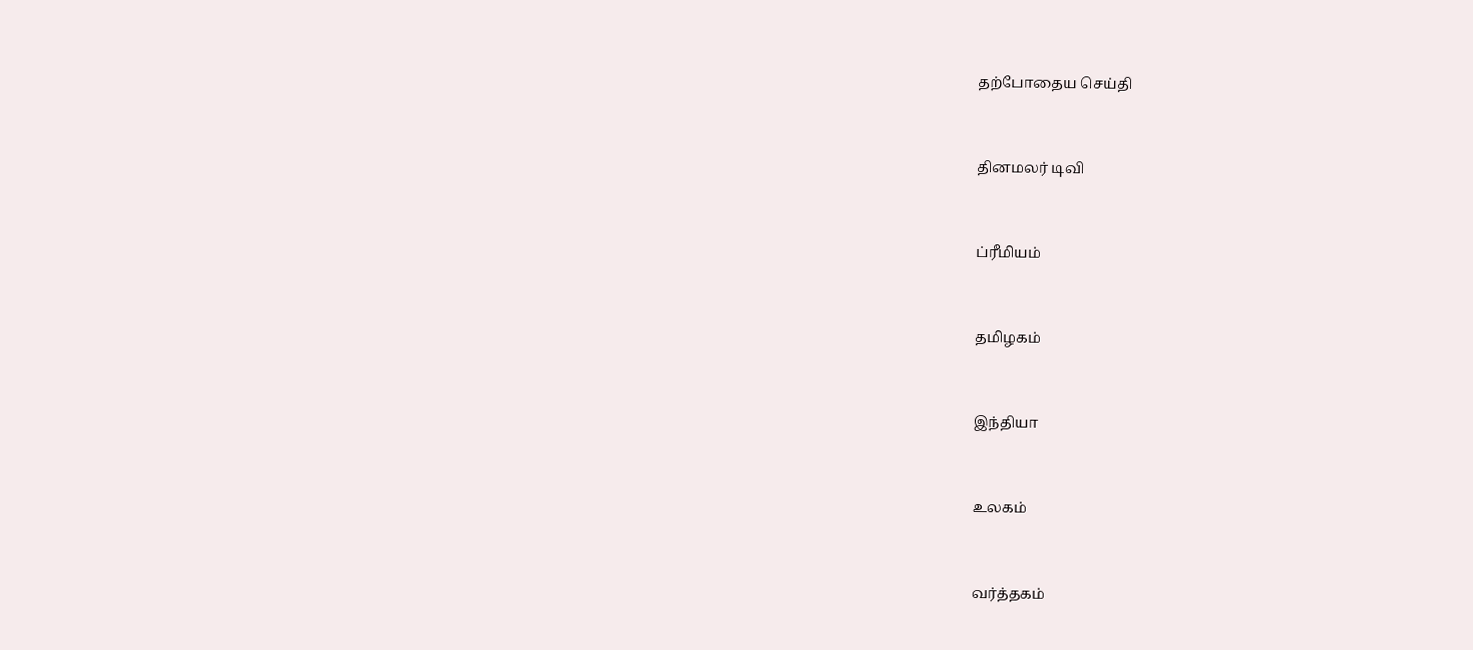தற்போதைய செய்தி


தினமலர் டிவி


ப்ரீமியம்


தமிழகம்


இந்தியா


உலகம்


வர்த்தகம்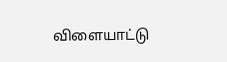விளையாட்டு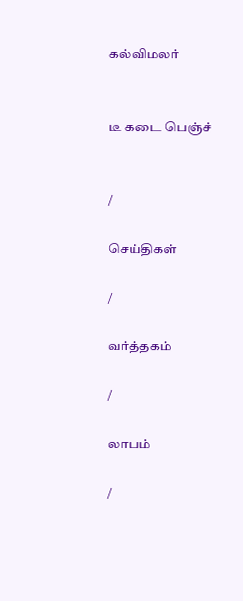கல்விமலர்


டீ கடை பெஞ்ச்


/

செய்திகள்

/

வர்த்தகம்

/

லாபம்

/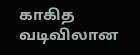காகித வடிவிலான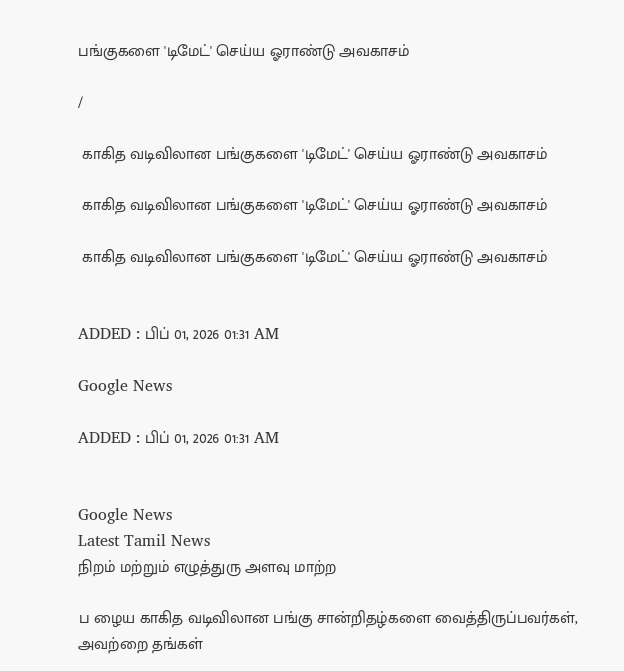பங்குகளை 'டிமேட்' செய்ய ஓராண்டு அவகாசம்

/

 காகித வடிவிலான பங்குகளை 'டிமேட்' செய்ய ஓராண்டு அவகாசம்

 காகித வடிவிலான பங்குகளை 'டிமேட்' செய்ய ஓராண்டு அவகாசம்

 காகித வடிவிலான பங்குகளை 'டிமேட்' செய்ய ஓராண்டு அவகாசம்


ADDED : பிப் 01, 2026 01:31 AM

Google News

ADDED : பிப் 01, 2026 01:31 AM


Google News
Latest Tamil News
நிறம் மற்றும் எழுத்துரு அளவு மாற்ற

ப ழைய காகித வடிவிலான பங்கு சான்றிதழ்களை வைத்திருப்பவர்கள், அவற்றை தங்கள்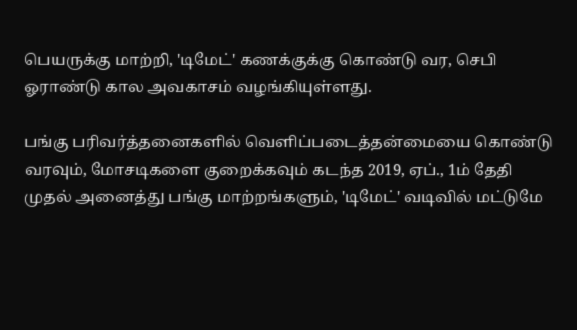பெயருக்கு மாற்றி, 'டிமேட்' கணக்குக்கு கொண்டு வர, செபி ஓராண்டு கால அவகாசம் வழங்கியுள்ளது.

பங்கு பரிவர்த்தனைகளில் வெளிப்படைத்தன்மையை கொண்டு வரவும், மோசடிகளை குறைக்கவும் கடந்த 2019, ஏப்., 1ம் தேதி முதல் அனைத்து பங்கு மாற்றங்களும், 'டிமேட்' வடிவில் மட்டுமே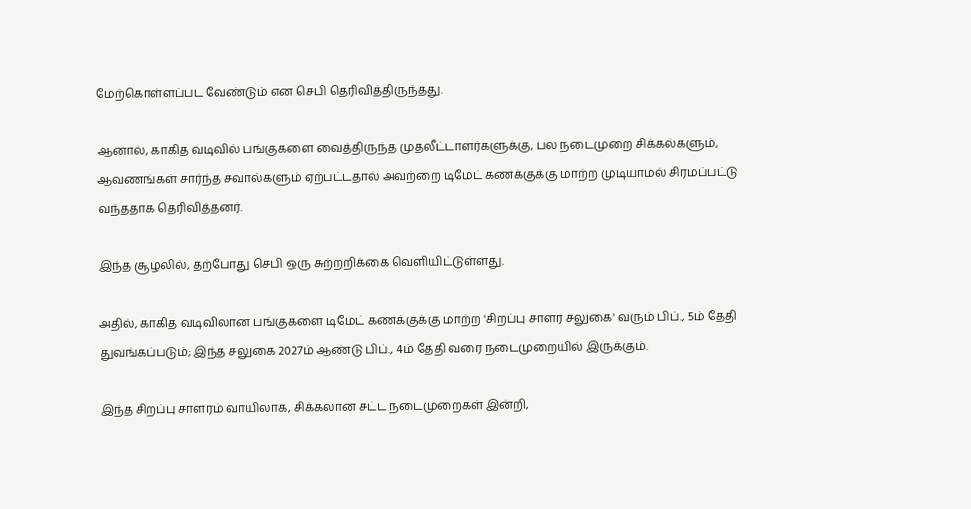மேற்கொள்ளப்பட வேண்டும் என செபி தெரிவித்திருந்தது.

ஆனால், காகித வடிவில் பங்குகளை வைத்திருந்த முதலீட்டாளர்களுக்கு, பல நடைமுறை சிக்கல்களும், ஆவணங்கள் சார்ந்த சவால்களும் ஏற்பட்டதால் அவற்றை டிமேட் கணக்குக்கு மாற்ற முடியாமல் சிரமப்பட்டு வந்ததாக தெரிவித்தனர்.

இந்த சூழலில், தற்போது செபி ஒரு சுற்றறிக்கை வெளியிட்டுள்ளது.

அதில், காகித வடிவிலான பங்குகளை டிமேட் கணக்குக்கு மாற்ற 'சிறப்பு சாளர சலுகை' வரும் பிப்., 5ம் தேதி துவங்கப்படும்; இந்த சலுகை 2027ம் ஆண்டு பிப்., 4ம் தேதி வரை நடைமுறையில் இருக்கும்.

இந்த சிறப்பு சாளரம் வாயிலாக, சிக்கலான சட்ட நடைமுறைகள் இன்றி,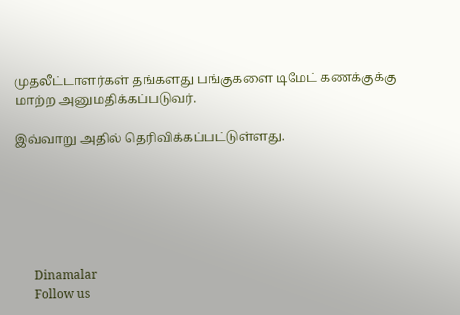முதலீட்டாளர்கள் தங்களது பங்குகளை டிமேட் கணக்குக்கு மாற்ற அனுமதிக்கப்படுவர்.

இவ்வாறு அதில் தெரிவிக்கப்பட்டுள்ளது.






      Dinamalar
      Follow us